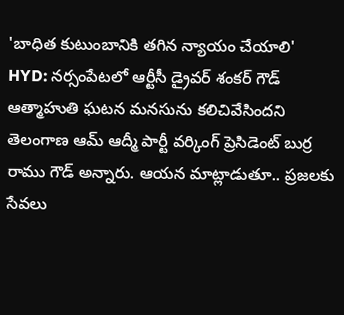'బాధిత కుటుంబానికి తగిన న్యాయం చేయాలి'
HYD: నర్సంపేటలో ఆర్టీసీ డ్రైవర్ శంకర్ గౌడ్ ఆత్మాహుతి ఘటన మనసును కలిచివేసిందని తెలంగాణ ఆమ్ ఆద్మీ పార్టీ వర్కింగ్ ప్రెసిడెంట్ బుర్ర రాము గౌడ్ అన్నారు. ఆయన మాట్లాడుతూ.. ప్రజలకు సేవలు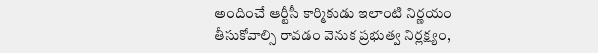అందించే ఆర్టీసీ కార్మికుడు ఇలాంటి నిర్ణయం తీసుకోవాల్సి రావడం వెనుక ప్రభుత్వ నిర్లక్ష్యం,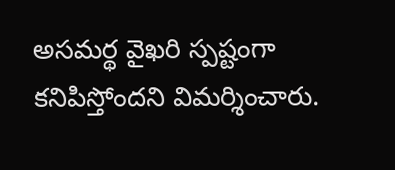అసమర్థ వైఖరి స్పష్టంగా కనిపిస్తోందని విమర్శించారు.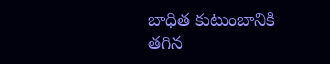బాధిత కుటుంబానికి తగిన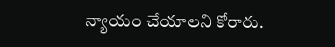న్యాయం చేయాలని కోరారు.